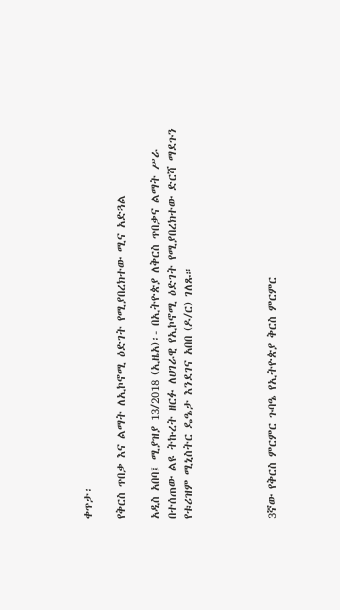ቀጥታ፡

የቅርስ ጥበቃ እና ልማት ለኢኮኖሚ ዕድገት የሚያበረክተው ሚና አድጓል

አዲስ አበባ፤ ሚያዝያ 13/2018 (ኢዜአ)፡- በኢትዮጵያ ለቅርስ ጥበቃና ልማት ሥራ በተሰጠው ልዩ ትኩረት ዘርፉ ለሀገራዊ የኢኮኖሚ ዕድገት የሚያበረክተው ድርሻ ማደጉን የቱሪዝም ሚኒስትር ዴዔታ እንደገና አበበ (ዶ/ር) ገለጹ።




3ኛው የቅርስ ምርምር ጉባዔ የኢትዮጵያ ቅርስ ምርምር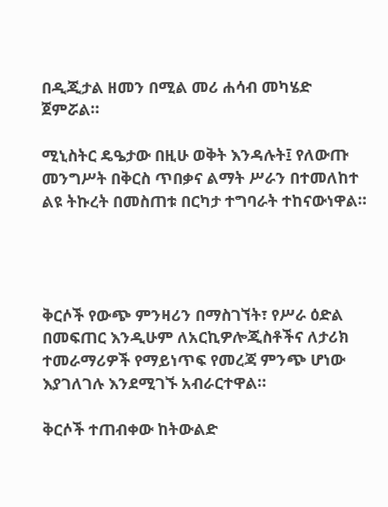በዲጂታል ዘመን በሚል መሪ ሐሳብ መካሄድ ጀምሯል።

ሚኒስትር ዴዔታው በዚሁ ወቅት እንዳሉት፤ የለውጡ መንግሥት በቅርስ ጥበቃና ልማት ሥራን በተመለከተ ልዩ ትኩረት በመስጠቱ በርካታ ተግባራት ተከናውነዋል።




ቅርሶች የውጭ ምንዛሪን በማስገኘት፣ የሥራ ዕድል በመፍጠር እንዲሁም ለአርኪዎሎጂስቶችና ለታሪክ ተመራማሪዎች የማይነጥፍ የመረጃ ምንጭ ሆነው እያገለገሉ እንደሚገኙ አብራርተዋል።

ቅርሶች ተጠብቀው ከትውልድ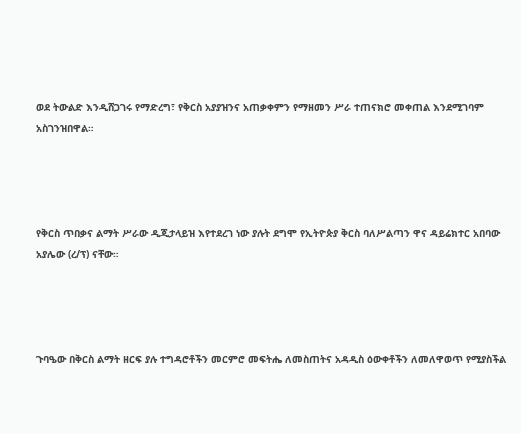ወደ ትውልድ እንዲሸጋገሩ የማድረግ፣ የቅርስ አያያዝንና አጠቃቀምን የማዘመን ሥራ ተጠናክሮ መቀጠል እንደሚገባም አስገንዝበዋል።




የቅርስ ጥበቃና ልማት ሥራው ዲጂታላይዝ እየተደረገ ነው ያሉት ደግሞ የኢትዮጵያ ቅርስ ባለሥልጣን ዋና ዳይሬክተር አበባው አያሌው (ረ/ፕ) ናቸው።




ጉባዔው በቅርስ ልማት ዘርፍ ያሉ ተግዳሮቶችን መርምሮ መፍትሔ ለመስጠትና አዳዲስ ዕውቀቶችን ለመለዋወጥ የሚያስችል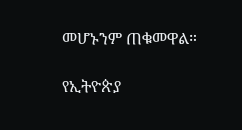መሆኑንም ጠቁመዋል።

የኢትዮጵያ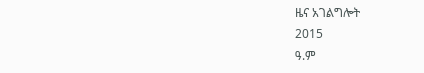ዜና አገልግሎት
2015
ዓ.ም